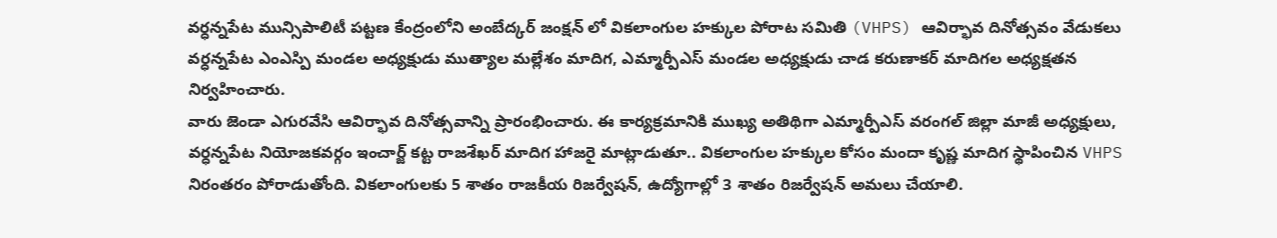వర్ధన్నపేట మున్సిపాలిటీ పట్టణ కేంద్రంలోని అంబేద్కర్ జంక్షన్ లో వికలాంగుల హక్కుల పోరాట సమితి (VHPS) ఆవిర్భావ దినోత్సవం వేడుకలు వర్ధన్నపేట ఎంఎస్పి మండల అధ్యక్షుడు ముత్యాల మల్లేశం మాదిగ, ఎమ్మార్పీఎస్ మండల అధ్యక్షుడు చాడ కరుణాకర్ మాదిగల అధ్యక్షతన నిర్వహించారు.
వారు జెండా ఎగురవేసి ఆవిర్భావ దినోత్సవాన్ని ప్రారంభించారు. ఈ కార్యక్రమానికి ముఖ్య అతిథిగా ఎమ్మార్పీఎస్ వరంగల్ జిల్లా మాజీ అధ్యక్షులు, వర్ధన్నపేట నియోజకవర్గం ఇంచార్జ్ కట్ట రాజశేఖర్ మాదిగ హాజరై మాట్లాడుతూ.. వికలాంగుల హక్కుల కోసం మందా కృష్ణ మాదిగ స్థాపించిన VHPS నిరంతరం పోరాడుతోంది. వికలాంగులకు 5 శాతం రాజకీయ రిజర్వేషన్, ఉద్యోగాల్లో 3 శాతం రిజర్వేషన్ అమలు చేయాలి.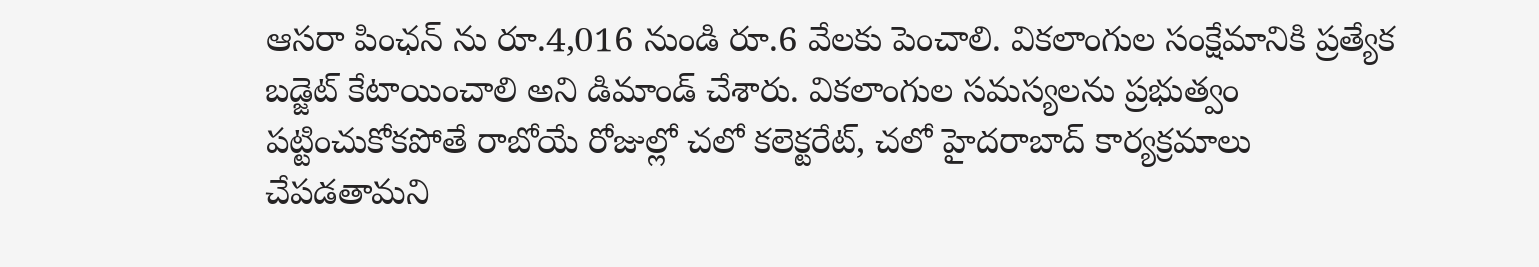ఆసరా పింఛన్ ను రూ.4,016 నుండి రూ.6 వేలకు పెంచాలి. వికలాంగుల సంక్షేమానికి ప్రత్యేక బడ్జెట్ కేటాయించాలి అని డిమాండ్ చేశారు. వికలాంగుల సమస్యలను ప్రభుత్వం పట్టించుకోకపోతే రాబోయే రోజుల్లో చలో కలెక్టరేట్, చలో హైదరాబాద్ కార్యక్రమాలు చేపడతామని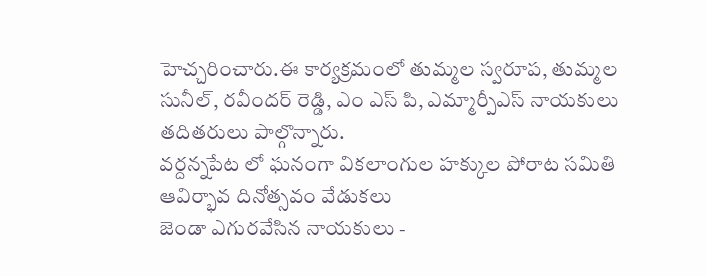హెచ్చరించారు.ఈ కార్యక్రమంలో తుమ్మల స్వరూప, తుమ్మల సునీల్, రవీందర్ రెడ్డి, ఎం ఎస్ పి, ఎమ్మార్పీఎస్ నాయకులు తదితరులు పాల్గొన్నారు.
వర్దన్నపేట లో ఘనంగా వికలాంగుల హక్కుల పోరాట సమితి ఆవిర్భావ దినోత్సవం వేడుకలు
జెండా ఎగురవేసిన నాయకులు -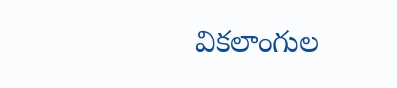వికలాంగుల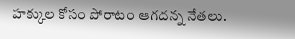హక్కుల కోసం పోరాటం ఆగదన్న నేతలు.